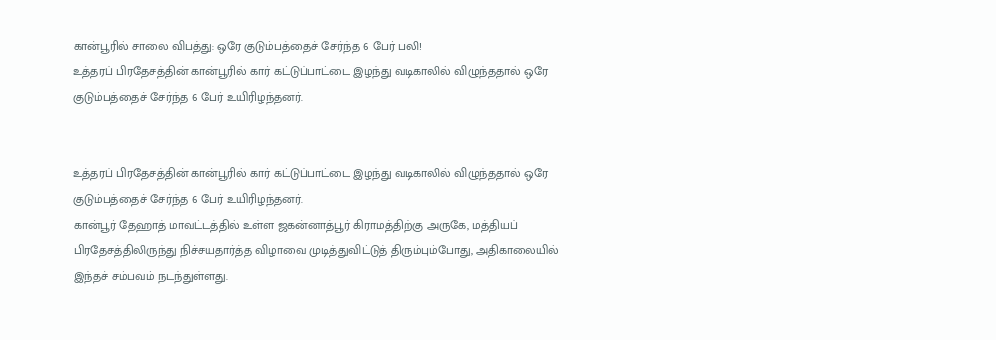கான்பூரில் சாலை விபத்து: ஒரே குடும்பத்தைச் சேர்ந்த 6 பேர் பலி!
உத்தரப் பிரதேசத்தின் கான்பூரில் கார் கட்டுப்பாட்டை இழந்து வடிகாலில் விழுந்ததால் ஒரே குடும்பத்தைச் சேர்ந்த 6 பேர் உயிரிழந்தனர்.


உத்தரப் பிரதேசத்தின் கான்பூரில் கார் கட்டுப்பாட்டை இழந்து வடிகாலில் விழுந்ததால் ஒரே குடும்பத்தைச் சேர்ந்த 6 பேர் உயிரிழந்தனர்.
கான்பூர் தேஹாத் மாவட்டத்தில் உள்ள ஜகன்னாத்பூர் கிராமத்திற்கு அருகே, மத்தியப் பிரதேசத்திலிருந்து நிச்சயதார்த்த விழாவை முடித்துவிட்டுத் திரும்பும்போது, அதிகாலையில் இந்தச் சம்பவம் நடந்துள்ளது.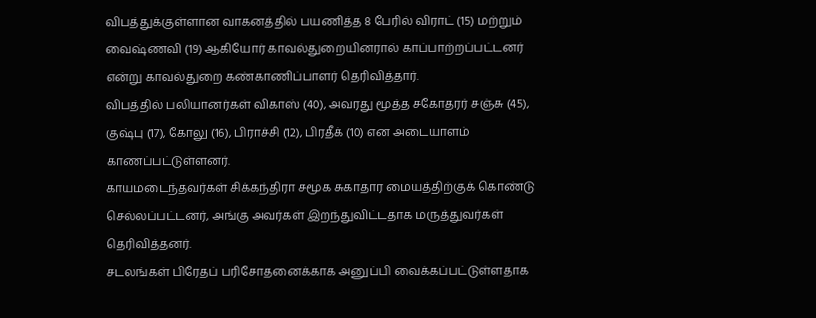விபத்துக்குள்ளான வாகனத்தில் பயணித்த 8 பேரில் விராட் (15) மற்றும் வைஷ்ணவி (19) ஆகியோர் காவல்துறையினரால் காப்பாற்றப்பட்டனர் என்று காவல்துறை கண்காணிப்பாளர் தெரிவித்தார்.
விபத்தில் பலியானர்கள் விகாஸ் (40), அவரது மூத்த சகோதரர் சஞ்சு (45), குஷ்பு (17), கோலு (16), பிராச்சி (12), பிரதீக் (10) என அடையாளம் காணப்பட்டுள்ளனர்.
காயமடைந்தவர்கள் சிக்கந்திரா சமூக சுகாதார மையத்திற்குக் கொண்டு செல்லப்பட்டனர், அங்கு அவர்கள் இறந்துவிட்டதாக மருத்துவர்கள் தெரிவித்தனர்.
சடலங்கள் பிரேதப் பரிசோதனைக்காக அனுப்பி வைக்கப்பட்டுள்ளதாக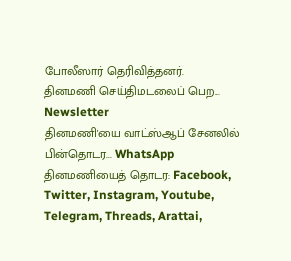போலீஸார் தெரிவித்தனர்.
தினமணி செய்திமடலைப் பெற... Newsletter
தினமணி'யை வாட்ஸ்ஆப் சேனலில் பின்தொடர... WhatsApp
தினமணியைத் தொடர: Facebook, Twitter, Instagram, Youtube, Telegram, Threads, Arattai,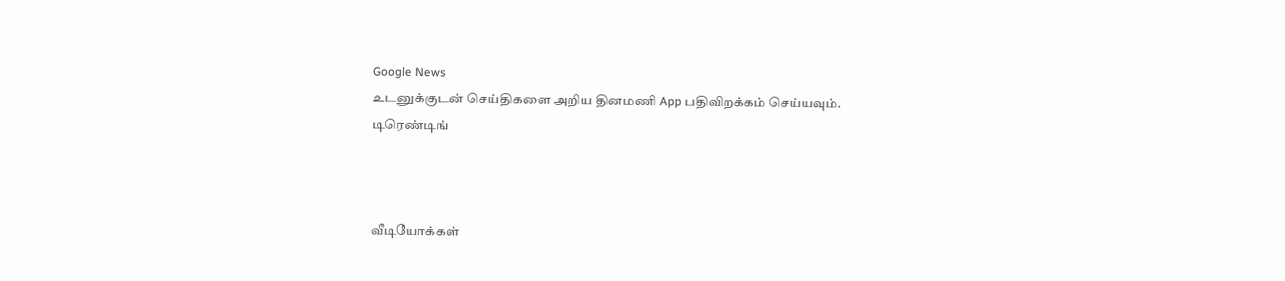Google News
உடனுக்குடன் செய்திகளை அறிய தினமணி App பதிவிறக்கம் செய்யவும்.
டிரெண்டிங்



வீடியோக்கள்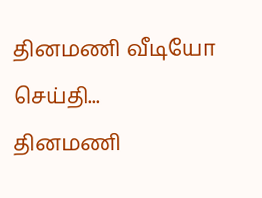தினமணி வீடியோ செய்தி...
தினமணி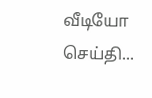வீடியோ செய்தி...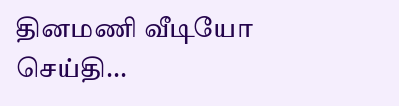தினமணி வீடியோ செய்தி...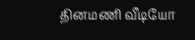தினமணி வீடியோ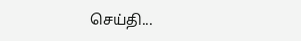செய்தி...